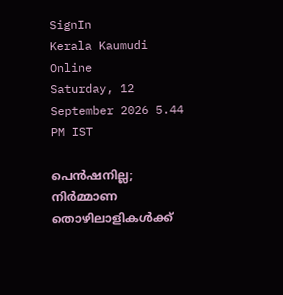SignIn
Kerala Kaumudi Online
Saturday, 12 September 2026 5.44 PM IST

പെൻഷനില്ല; നിർമ്മാണ തൊഴിലാളികൾക്ക്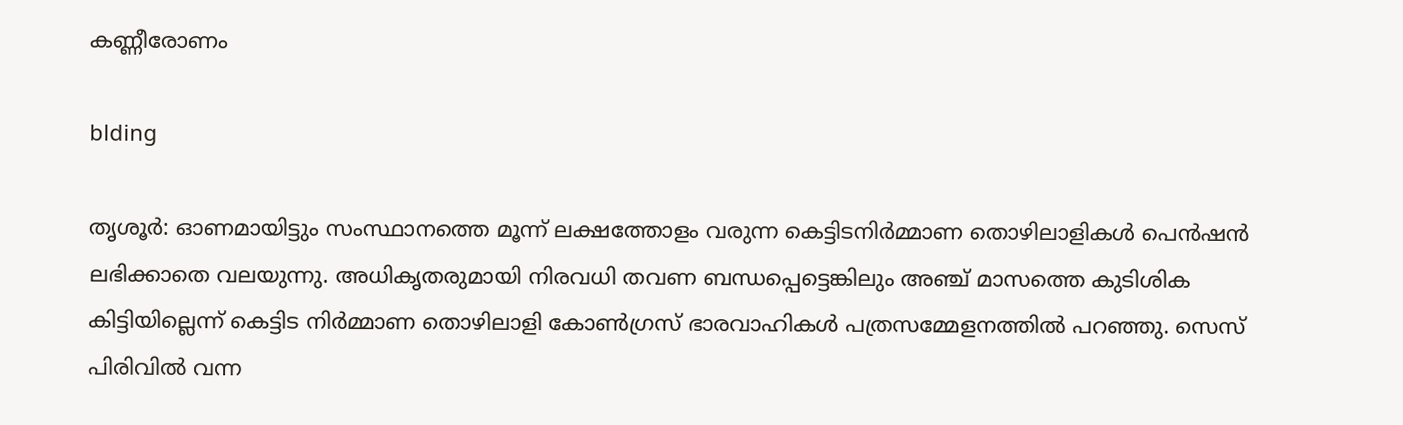കണ്ണീരോണം

blding

തൃശൂർ: ഓണമായിട്ടും സംസ്ഥാനത്തെ മൂന്ന് ലക്ഷത്തോളം വരുന്ന കെട്ടിടനിർമ്മാണ തൊഴിലാളികൾ പെൻഷൻ ലഭിക്കാതെ വലയുന്നു. അധികൃതരുമായി നിരവധി തവണ ബന്ധപ്പെട്ടെങ്കിലും അഞ്ച് മാസത്തെ കുടിശിക കിട്ടിയില്ലെന്ന് കെട്ടിട നിർമ്മാണ തൊഴിലാളി കോൺഗ്രസ് ഭാരവാഹികൾ പത്രസമ്മേളനത്തിൽ പറഞ്ഞു. സെസ് പിരിവിൽ വന്ന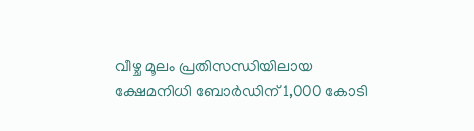വീഴ്ച മൂലം പ്രതിസന്ധിയിലായ ക്ഷേമനിധി ബോർഡിന് 1,000 കോടി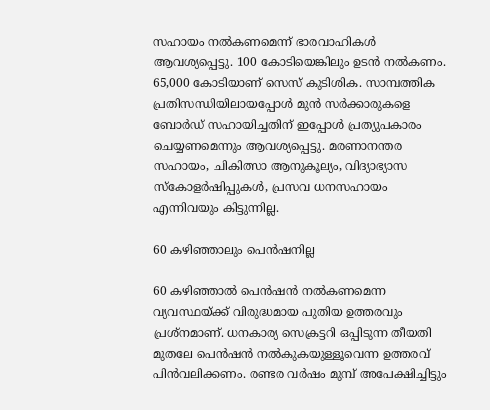സഹായം നൽകണമെന്ന് ഭാരവാഹികൾ ആവശ്യപ്പെട്ടു. 100 കോടിയെങ്കിലും ഉടൻ നൽകണം. 65,000 കോടിയാണ് സെസ് കുടിശിക. സാമ്പത്തിക പ്രതിസന്ധിയിലായപ്പോൾ മുൻ സർക്കാരുകളെ ബോർഡ് സഹായിച്ചതിന് ഇപ്പോൾ പ്രത്യുപകാരം ചെയ്യണമെന്നും ആവശ്യപ്പെട്ടു. മരണാനന്തര സഹായം, ചികിത്സാ ആനുകൂല്യം, വിദ്യാഭ്യാസ സ്‌കോളർഷിപ്പുകൾ, പ്രസവ ധനസഹായം എന്നിവയും കിട്ടുന്നില്ല.

60 കഴിഞ്ഞാലും പെൻഷനില്ല

60 കഴിഞ്ഞാൽ പെൻഷൻ നൽകണമെന്ന വ്യവസ്ഥയ്ക്ക് വിരുദ്ധമായ പുതിയ ഉത്തരവും പ്രശ്‌നമാണ്. ധനകാര്യ സെക്രട്ടറി ഒപ്പിടുന്ന തീയതി മുതലേ പെൻഷൻ നൽകുകയുള്ളൂവെന്ന ഉത്തരവ് പിൻവലിക്കണം. രണ്ടര വർഷം മുമ്പ് അപേക്ഷിച്ചിട്ടും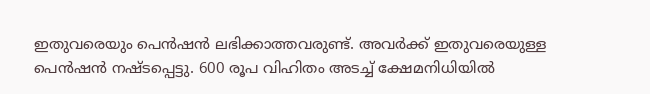ഇതുവരെയും പെൻഷൻ ലഭിക്കാത്തവരുണ്ട്. അവർക്ക് ഇതുവരെയുള്ള പെൻഷൻ നഷ്ടപ്പെട്ടു. 600 രൂപ വിഹിതം അടച്ച് ക്ഷേമനിധിയിൽ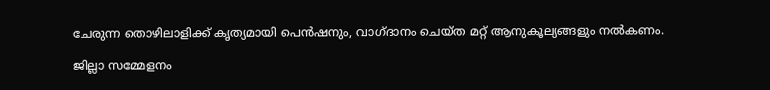ചേരുന്ന തൊഴിലാളിക്ക് കൃത്യമായി പെൻഷനും, വാഗ്ദാനം ചെയ്ത മറ്റ് ആനുകൂല്യങ്ങളും നൽകണം.

ജില്ലാ സമ്മേളനം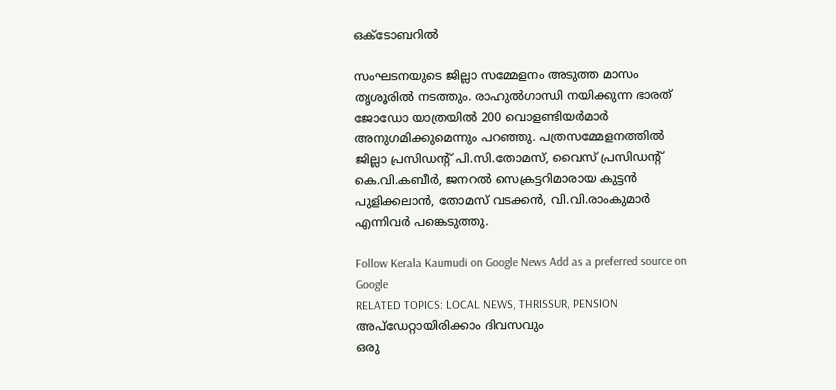ഒക്ടോബറിൽ

സംഘടനയുടെ ജില്ലാ സമ്മേളനം അടുത്ത മാസം തൃശൂരിൽ നടത്തും. രാഹുൽഗാന്ധി നയിക്കുന്ന ഭാരത് ജോഡോ യാത്രയിൽ 200 വൊളണ്ടിയർമാർ അനുഗമിക്കുമെന്നും പറഞ്ഞു. പത്രസമ്മേളനത്തിൽ ജില്ലാ പ്രസിഡന്റ് പി.സി.തോമസ്, വൈസ് പ്രസിഡന്റ് കെ.വി.കബീർ, ജനറൽ സെക്രട്ടറിമാരായ കുട്ടൻ പുളിക്കലാൻ, തോമസ് വടക്കൻ, വി.വി.രാംകുമാർ എന്നിവർ പങ്കെടുത്തു.

Follow Kerala Kaumudi on Google News Add as a preferred source on Google
RELATED TOPICS: LOCAL NEWS, THRISSUR, PENSION
അപ്ഡേറ്റായിരിക്കാം ദിവസവും
ഒരു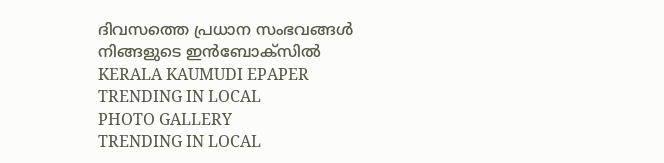ദിവസത്തെ പ്രധാന സംഭവങ്ങൾ നിങ്ങളുടെ ഇൻബോക്സിൽ
KERALA KAUMUDI EPAPER
TRENDING IN LOCAL
PHOTO GALLERY
TRENDING IN LOCAL